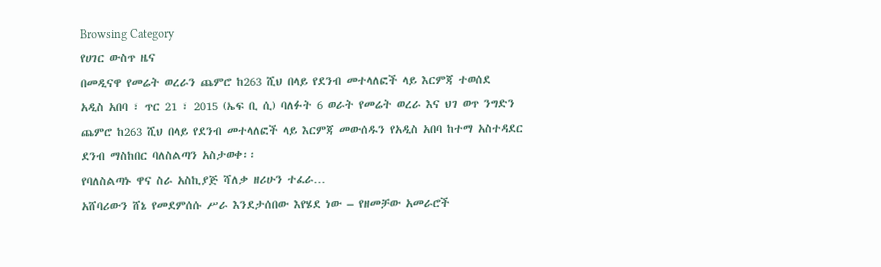Browsing Category
የሀገር ውስጥ ዜና
በመዲናዋ የመሬት ወረራን ጨምሮ ከ263 ሺህ በላይ የደንብ መተላለፎች ላይ እርምጃ ተወሰደ
አዲስ አበባ ፣ ጥር 21 ፣ 2015 (ኤፍ ቢ ሲ) ባለፉት 6 ወራት የመሬት ወረራ እና ህገ ወጥ ንግድን ጨምሮ ከ263 ሺህ በላይ የደንብ መተላለፎች ላይ እርምጃ መውሰዱን የአዲስ አበባ ከተማ አስተዳደር ደንብ ማስከበር ባለስልጣን አስታወቀ፡፡
የባለስልጣኑ ዋና ስራ አስኪያጅ ሻለቃ ዘሪሁን ተፈራ…
አሸባሪውን ሸኔ የመደምሰሱ ሥራ እንደታሰበው እየሄደ ነው – የዘመቻው አመራሮች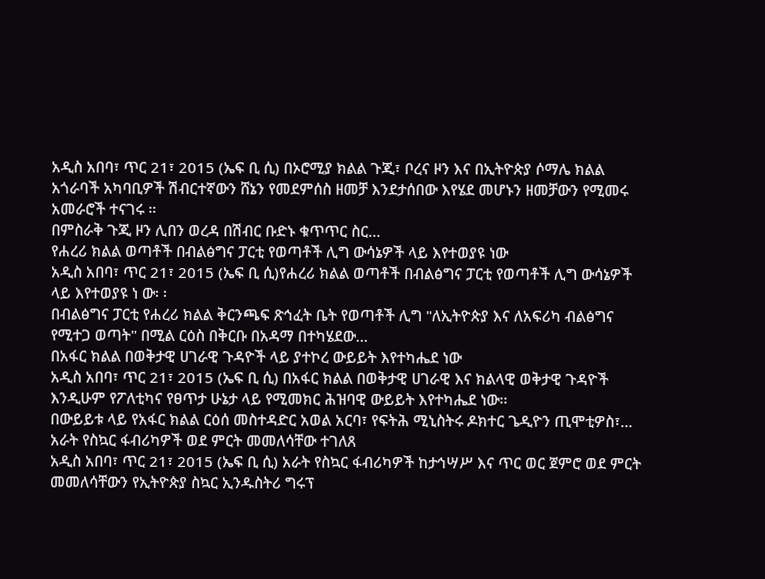አዲስ አበባ፣ ጥር 21፣ 2015 (ኤፍ ቢ ሲ) በኦሮሚያ ክልል ጉጂ፣ ቦረና ዞን እና በኢትዮጵያ ሶማሌ ክልል አጎራባች አካባቢዎች ሽብርተኛውን ሸኔን የመደምሰስ ዘመቻ እንደታሰበው እየሄደ መሆኑን ዘመቻውን የሚመሩ አመራሮች ተናገሩ ።
በምስራቅ ጉጂ ዞን ሊበን ወረዳ በሽብር ቡድኑ ቁጥጥር ስር…
የሐረሪ ክልል ወጣቶች በብልፅግና ፓርቲ የወጣቶች ሊግ ውሳኔዎች ላይ እየተወያዩ ነው
አዲስ አበባ፣ ጥር 21፣ 2015 (ኤፍ ቢ ሲ)የሐረሪ ክልል ወጣቶች በብልፅግና ፓርቲ የወጣቶች ሊግ ውሳኔዎች ላይ እየተወያዩ ነ ው፡ ፡
በብልፅግና ፓርቲ የሐረሪ ክልል ቅርንጫፍ ጽኅፈት ቤት የወጣቶች ሊግ "ለኢትዮጵያ እና ለአፍሪካ ብልፅግና የሚተጋ ወጣት" በሚል ርዕስ በቅርቡ በአዳማ በተካሄደው…
በአፋር ክልል በወቅታዊ ሀገራዊ ጉዳዮች ላይ ያተኮረ ውይይት እየተካሔደ ነው
አዲስ አበባ፣ ጥር 21፣ 2015 (ኤፍ ቢ ሲ) በአፋር ክልል በወቅታዊ ሀገራዊ እና ክልላዊ ወቅታዊ ጉዳዮች እንዲሁም የፖለቲካና የፀጥታ ሁኔታ ላይ የሚመክር ሕዝባዊ ውይይት እየተካሔደ ነው፡፡
በውይይቱ ላይ የአፋር ክልል ርዕሰ መስተዳድር አወል አርባ፣ የፍትሕ ሚኒስትሩ ዶክተር ጌዲዮን ጢሞቲዎስ፣…
አራት የስኳር ፋብሪካዎች ወደ ምርት መመለሳቸው ተገለጸ
አዲስ አበባ፣ ጥር 21፣ 2015 (ኤፍ ቢ ሲ) አራት የስኳር ፋብሪካዎች ከታኅሣሥ እና ጥር ወር ጀምሮ ወደ ምርት መመለሳቸውን የኢትዮጵያ ስኳር ኢንዱስትሪ ግሩፕ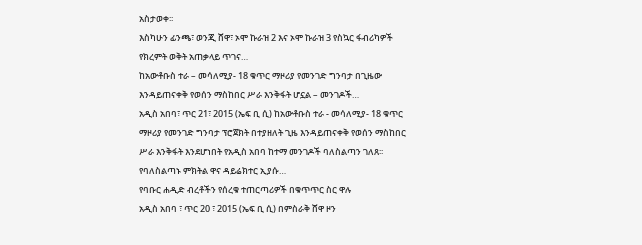አስታወቀ፡፡
እስካሁን ፊንጫ፣ ወንጂ ሸዋ፣ ኦሞ ኩራዝ 2 እና ኦሞ ኩራዝ 3 የስኳር ፋብሪካዎች የክረምት ወቅት አጠቃላይ ጥገና…
ከአውቶቡስ ተራ – መሳለሚያ- 18 ቁጥር ማዞሪያ የመንገድ ግንባታ በጊዜው እንዳይጠናቀቅ የወሰን ማስከበር ሥራ እንቅፋት ሆኗል – መንገዶች…
አዲስ አበባ፣ ጥር 21፣ 2015 (ኤፍ ቢ ሲ) ከአውቶቡስ ተራ - መሳለሚያ- 18 ቁጥር ማዞሪያ የመንገድ ግንባታ ፕሮጀክት በተያዘለት ጊዜ እንዳይጠናቀቅ የወሰን ማስከበር ሥራ እንቅፋት እንደሆነበት የአዲስ አበባ ከተማ መንገዶች ባለስልጣን ገለጸ፡፡
የባለስልጣኑ ምክትል ዋና ዳይሬክተር ኢያሱ…
የባቡር ሐዲድ ብረቶችን የሰረቁ ተጠርጣሪዎች በቁጥጥር ስር ዋሉ
አዲስ አበባ ፣ ጥር 20 ፣ 2015 (ኤፍ ቢ ሲ) በምስራቅ ሸዋ ዞን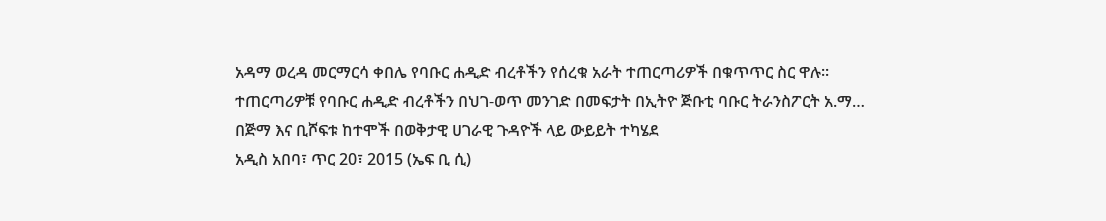አዳማ ወረዳ መርማርሳ ቀበሌ የባቡር ሐዲድ ብረቶችን የሰረቁ አራት ተጠርጣሪዎች በቁጥጥር ስር ዋሉ፡፡
ተጠርጣሪዎቹ የባቡር ሐዲድ ብረቶችን በህገ-ወጥ መንገድ በመፍታት በኢትዮ ጅቡቲ ባቡር ትራንስፖርት አ.ማ…
በጅማ እና ቢሾፍቱ ከተሞች በወቅታዊ ሀገራዊ ጉዳዮች ላይ ውይይት ተካሄደ
አዲስ አበባ፣ ጥር 20፣ 2015 (ኤፍ ቢ ሲ)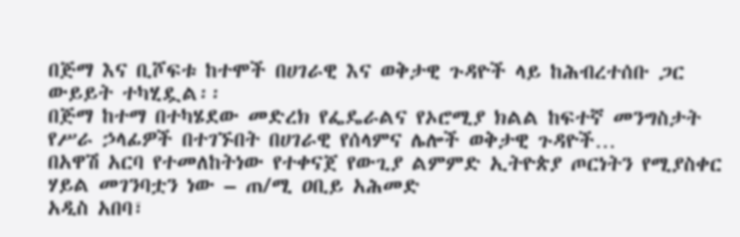በጅማ እና ቢሾፍቱ ከተሞች በሀገራዊ እና ወቅታዊ ጉዳዮች ላይ ከሕብረተሰቡ ጋር ውይይት ተካሂዷል፡፡
በጅማ ከተማ በተካሄደው መድረክ የፌዴራልና የኦሮሚያ ክልል ከፍተኛ መንግስታት የሥራ ኃላፊዎች በተገኙበት በሀገራዊ የሰላምና ሌሎች ወቅታዊ ጉዳዮች…
በአዋሽ አርባ የተመለከትነው የተቀናጀ የውጊያ ልምምድ ኢትዮጵያ ጦርነትን የሚያስቀር ሃይል መገንባቷን ነው – ጠ/ሚ ዐቢይ አሕመድ
አዲስ አበባ፣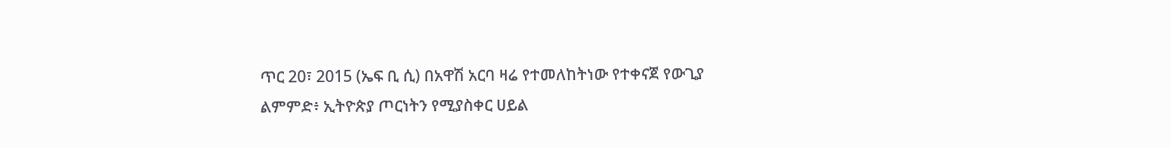ጥር 20፣ 2015 (ኤፍ ቢ ሲ) በአዋሽ አርባ ዛሬ የተመለከትነው የተቀናጀ የውጊያ ልምምድ፥ ኢትዮጵያ ጦርነትን የሚያስቀር ሀይል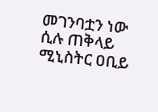መገንባቷን ነው ሲሉ ጠቅላይ ሚኒስትር ዐቢይ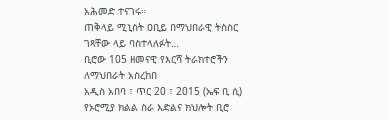አሕመድ ተናገሩ።
ጠቅላይ ሚኒስት ዐቢይ በማህበራዊ ትስስር ገጻቸው ላይ ባስተላለፉት…
ቢሮው 105 ዘመናዊ የእርሻ ትራክተሮችን ለማህበራት አስረከበ
አዲስ አበባ ፣ ጥር 20 ፣ 2015 (ኤፍ ቢ ሲ) የኦሮሚያ ክልል ስራ እድልና ክህሎት ቢሮ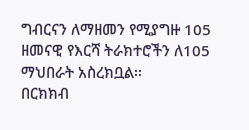ግብርናን ለማዘመን የሚያግዙ 105 ዘመናዊ የእርሻ ትራክተሮችን ለ105 ማህበራት አስረክቧል፡፡
በርክክብ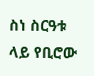ስነ ስርዓቱ ላይ የቢሮው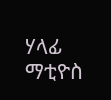ሃላፊ ማቲዮስ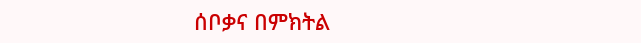ሰቦቃና በምክትል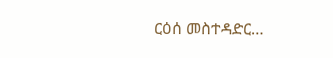ርዕሰ መስተዳድር…